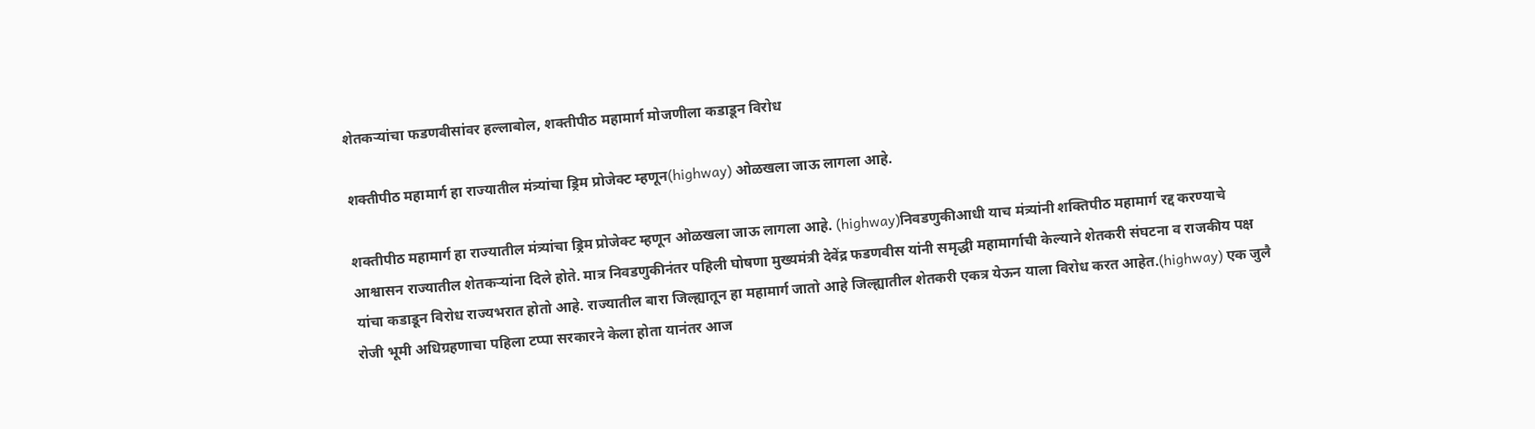शेतकऱ्यांचा फडणवीसांवर हल्लाबोल, शक्तीपीठ महामार्ग मोजणीला कडाडून विरोध

शक्तीपीठ महामार्ग हा राज्यातील मंत्र्यांचा ड्रिम प्रोजेक्ट म्हणून(highway) ओळखला जाऊ लागला आहे.

शक्तीपीठ महामार्ग हा राज्यातील मंत्र्यांचा ड्रिम प्रोजेक्ट म्हणून ओळखला जाऊ लागला आहे. (highway)निवडणुकीआधी याच मंत्र्यांनी शक्तिपीठ महामार्ग रद्द करण्याचे आश्वासन राज्यातील शेतकऱ्यांना दिले होते. मात्र निवडणुकीनंतर पहिली घोषणा मुख्यमंत्री देवेंद्र फडणवीस यांनी समृद्धी महामार्गाची केल्याने शेतकरी संघटना व राजकीय पक्ष यांचा कडाडून विरोध राज्यभरात होतो आहे. राज्यातील बारा जिल्ह्यातून हा महामार्ग जातो आहे जिल्ह्यातील शेतकरी एकत्र येऊन याला विरोध करत आहेत.(highway) एक जुलै रोजी भूमी अधिग्रहणाचा पहिला टप्पा सरकारने केला होता यानंतर आज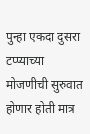पुन्हा एकदा दुसरा टप्प्याच्या मोजणीची सुरुवात होणार होती मात्र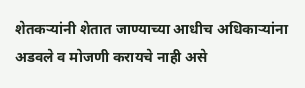शेतकऱ्यांनी शेतात जाण्याच्या आधीच अधिकाऱ्यांना अडवले व मोजणी करायचे नाही असे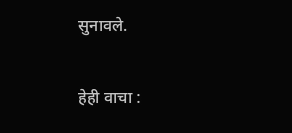सुनावले.

हेही वाचा :